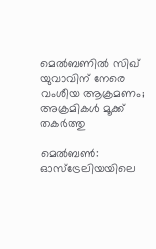മെൽബണിൽ സിഖ് യുവാവിന് നേരെ വംശീയ ആക്രമണം; അക്രമികൾ മൂക്ക് തകർത്തു

മെൽബൺ: ഓസ്‌ട്രേലിയയിലെ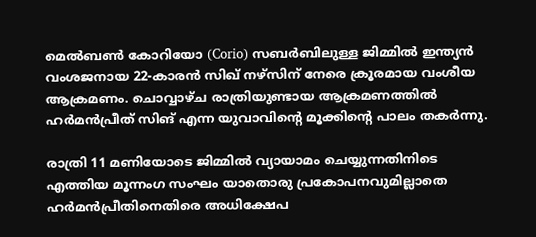മെൽബൺ കോറിയോ (Corio) സബർബിലുള്ള ജിമ്മിൽ ഇന്ത്യൻ വംശജനായ 22-കാരൻ സിഖ് നഴ്സിന് നേരെ ക്രൂരമായ വംശീയ ആക്രമണം. ചൊവ്വാഴ്ച രാത്രിയുണ്ടായ ആക്രമണത്തിൽ ഹർമൻപ്രീത് സിങ് എന്ന യുവാവിന്റെ മൂക്കിന്റെ പാലം തകർന്നു.

രാത്രി 11 മണിയോടെ ജിമ്മിൽ വ്യായാമം ചെയ്യുന്നതിനിടെ എത്തിയ മൂന്നംഗ സംഘം യാതൊരു പ്രകോപനവുമില്ലാതെ ഹർമൻപ്രീതിനെതിരെ അധിക്ഷേപ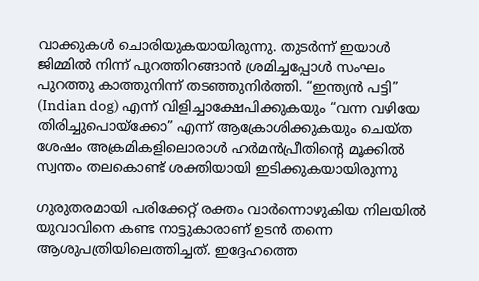വാക്കുകൾ ചൊരിയുകയായിരുന്നു. തുടർന്ന് ഇയാൾ ജിമ്മിൽ നിന്ന് പുറത്തിറങ്ങാൻ ശ്രമിച്ചപ്പോൾ സംഘം പുറത്തു കാത്തുനിന്ന് തടഞ്ഞുനിർത്തി. “ഇന്ത്യൻ പട്ടി” (Indian dog) എന്ന് വിളിച്ചാക്ഷേപിക്കുകയും “വന്ന വഴിയേ തിരിച്ചുപൊയ്ക്കോ” എന്ന് ആക്രോശിക്കുകയും ചെയ്ത ശേഷം അക്രമികളിലൊരാൾ ഹർമൻപ്രീതിന്റെ മൂക്കിൽ സ്വന്തം തലകൊണ്ട് ശക്തിയായി ഇടിക്കുകയായിരുന്നു

ഗുരുതരമായി പരിക്കേറ്റ് രക്തം വാർന്നൊഴുകിയ നിലയിൽ യുവാവിനെ കണ്ട നാട്ടുകാരാണ് ഉടൻ തന്നെ ആശുപത്രിയിലെത്തിച്ചത്. ഇദ്ദേഹത്തെ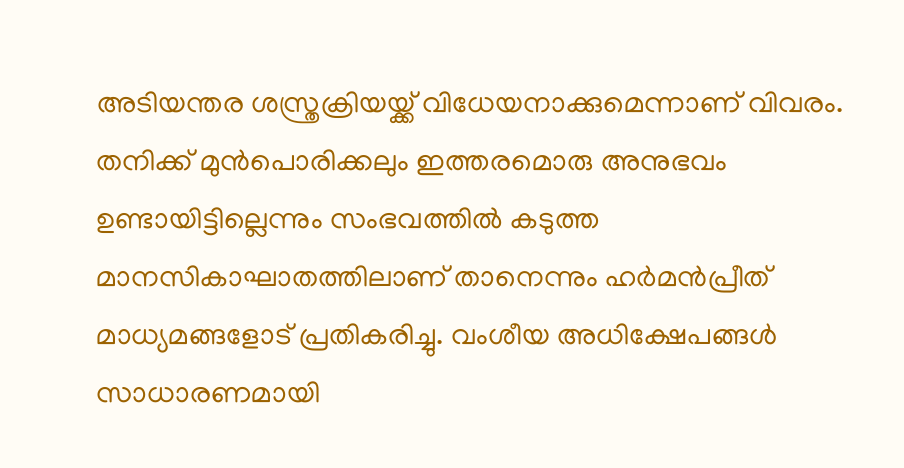അടിയന്തര ശസ്ത്രക്രിയയ്ക്ക് വിധേയനാക്കുമെന്നാണ് വിവരം. തനിക്ക് മുൻപൊരിക്കലും ഇത്തരമൊരു അനുഭവം ഉണ്ടായിട്ടില്ലെന്നും സംഭവത്തിൽ കടുത്ത മാനസികാഘാതത്തിലാണ് താനെന്നും ഹർമൻപ്രീത് മാധ്യമങ്ങളോട് പ്രതികരിച്ചു. വംശീയ അധിക്ഷേപങ്ങൾ സാധാരണമായി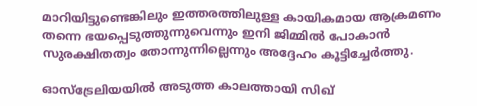മാറിയിട്ടുണ്ടെങ്കിലും ഇത്തരത്തിലുള്ള കായികമായ ആക്രമണം തന്നെ ഭയപ്പെടുത്തുന്നുവെന്നും ഇനി ജിമ്മിൽ പോകാൻ സുരക്ഷിതത്വം തോന്നുന്നില്ലെന്നും അദ്ദേഹം കൂട്ടിച്ചേർത്തു.

ഓസ്‌ട്രേലിയയിൽ അടുത്ത കാലത്തായി സിഖ്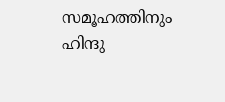സമൂഹത്തിനും ഹിന്ദു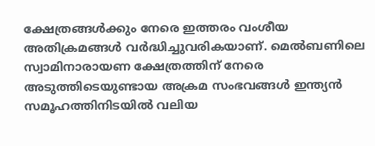ക്ഷേത്രങ്ങൾക്കും നേരെ ഇത്തരം വംശീയ അതിക്രമങ്ങൾ വർദ്ധിച്ചുവരികയാണ്. മെൽബണിലെ സ്വാമിനാരായണ ക്ഷേത്രത്തിന് നേരെ അടുത്തിടെയുണ്ടായ അക്രമ സംഭവങ്ങൾ ഇന്ത്യൻ സമൂഹത്തിനിടയിൽ വലിയ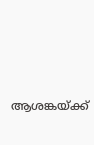ആശങ്കയ്ക്ക്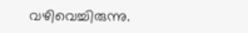വഴിവെച്ചിരുന്നു.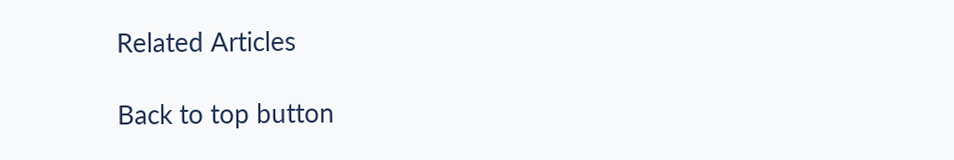Related Articles

Back to top button